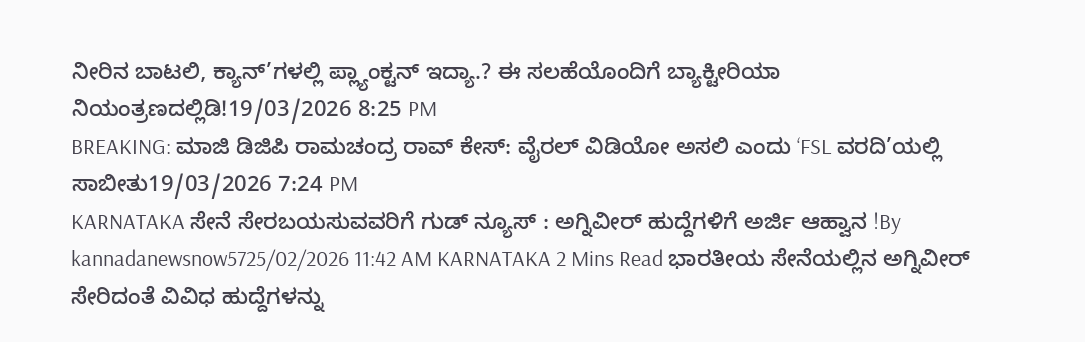ನೀರಿನ ಬಾಟಲಿ, ಕ್ಯಾನ್’ಗಳಲ್ಲಿ ಪ್ಲ್ಯಾಂಕ್ಟನ್ ಇದ್ಯಾ.? ಈ ಸಲಹೆಯೊಂದಿಗೆ ಬ್ಯಾಕ್ಟೀರಿಯಾ ನಿಯಂತ್ರಣದಲ್ಲಿಡಿ!19/03/2026 8:25 PM
BREAKING: ಮಾಜಿ ಡಿಜಿಪಿ ರಾಮಚಂದ್ರ ರಾವ್ ಕೇಸ್: ವೈರಲ್ ವಿಡಿಯೋ ಅಸಲಿ ಎಂದು ‘FSL ವರದಿ’ಯಲ್ಲಿ ಸಾಬೀತು19/03/2026 7:24 PM
KARNATAKA ಸೇನೆ ಸೇರಬಯಸುವವರಿಗೆ ಗುಡ್ ನ್ಯೂಸ್ : ಅಗ್ನಿವೀರ್ ಹುದ್ದೆಗಳಿಗೆ ಅರ್ಜಿ ಆಹ್ವಾನ !By kannadanewsnow5725/02/2026 11:42 AM KARNATAKA 2 Mins Read ಭಾರತೀಯ ಸೇನೆಯಲ್ಲಿನ ಅಗ್ನಿವೀರ್ ಸೇರಿದಂತೆ ವಿವಿಧ ಹುದ್ದೆಗಳನ್ನು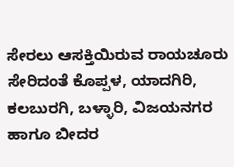ಸೇರಲು ಆಸಕ್ತಿಯಿರುವ ರಾಯಚೂರು ಸೇರಿದಂತೆ ಕೊಪ್ಪಳ, ಯಾದಗಿರಿ, ಕಲಬುರಗಿ, ಬಳ್ಳಾರಿ, ವಿಜಯನಗರ ಹಾಗೂ ಬೀದರ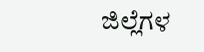ಜಿಲ್ಲೆಗಳ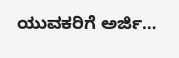ಯುವಕರಿಗೆ ಅರ್ಜಿ…